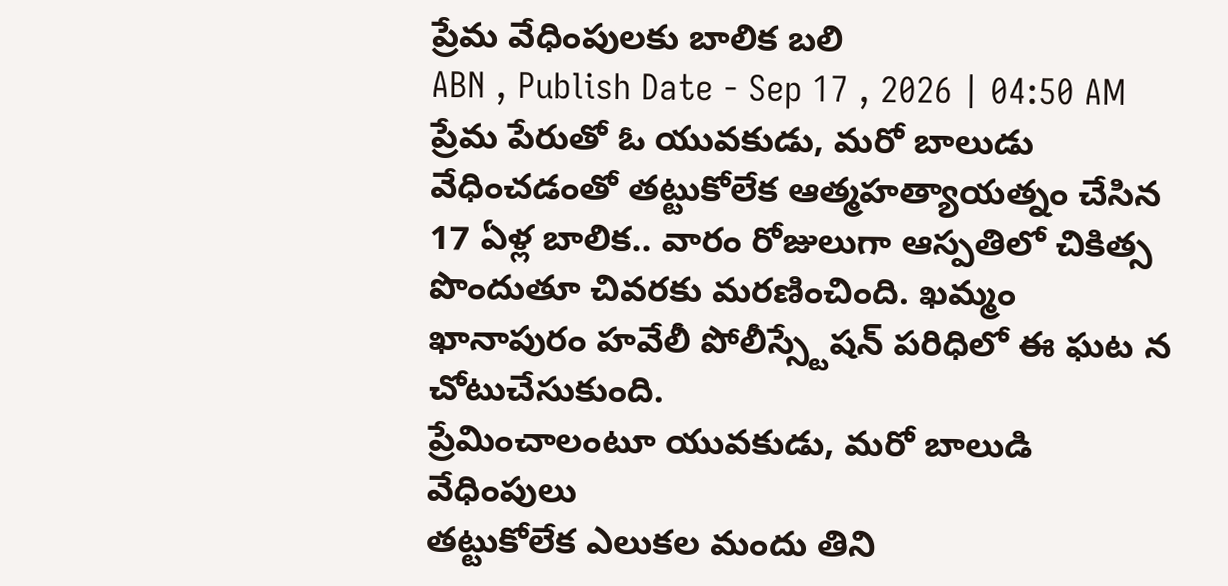ప్రేమ వేధింపులకు బాలిక బలి
ABN , Publish Date - Sep 17 , 2026 | 04:50 AM
ప్రేమ పేరుతో ఓ యువకుడు, మరో బాలుడు వేధించడంతో తట్టుకోలేక ఆత్మహత్యాయత్నం చేసిన 17 ఏళ్ల బాలిక.. వారం రోజులుగా ఆస్పతిలో చికిత్స పొందుతూ చివరకు మరణించింది. ఖమ్మం ఖానాపురం హవేలీ పోలీస్స్టేషన్ పరిధిలో ఈ ఘట న చోటుచేసుకుంది.
ప్రేమించాలంటూ యువకుడు, మరో బాలుడి వేధింపులు
తట్టుకోలేక ఎలుకల మందు తిని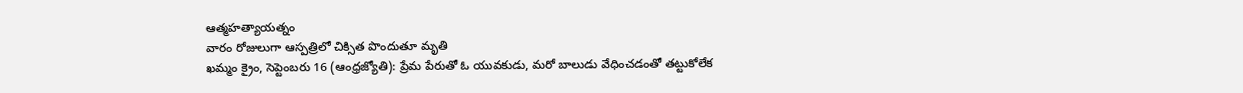ఆత్మహత్యాయత్నం
వారం రోజులుగా ఆస్పత్రిలో చిక్సిత పొందుతూ మృతి
ఖమ్మం క్రైం, సెప్టెంబరు 16 (ఆంధ్రజ్యోతి): ప్రేమ పేరుతో ఓ యువకుడు, మరో బాలుడు వేధించడంతో తట్టుకోలేక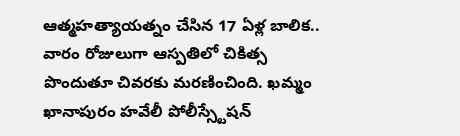ఆత్మహత్యాయత్నం చేసిన 17 ఏళ్ల బాలిక.. వారం రోజులుగా ఆస్పతిలో చికిత్స పొందుతూ చివరకు మరణించింది. ఖమ్మం ఖానాపురం హవేలీ పోలీస్స్టేషన్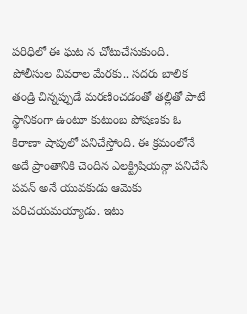పరిధిలో ఈ ఘట న చోటుచేసుకుంది. పోలీసుల వివరాల మేరకు.. సదరు బాలిక తండ్రి చిన్నప్పుడే మరణించడంతో తల్లితో పాటే స్థానికంగా ఉంటూ కుటుంబ పోషణకు ఓ కిరాణా షాపులో పనిచేస్తోంది. ఈ క్రమంలోనే అదే ప్రాంతానికి చెందిన ఎలక్ట్రిషియన్గా పనిచేసే పవన్ అనే యువకుడు ఆమెకు పరిచయమయ్యాడు. ఇటు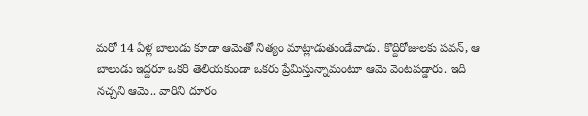మరో 14 ఏళ్ల బాలుడు కూడా ఆమెతో నిత్యం మాట్లాడుతుండేవాడు. కొద్దిరోజులకు పవన్, ఆ బాలుడు ఇద్దరూ ఒకరి తెలియకుండా ఒకరు ప్రేమిస్తున్నామంటూ ఆమె వెంటపడ్డారు. ఇది నచ్చని ఆమె.. వారిని దూరం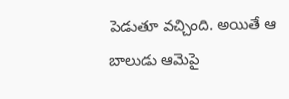పెడుతూ వచ్చింది. అయితే ఆ బాలుడు ఆమెపై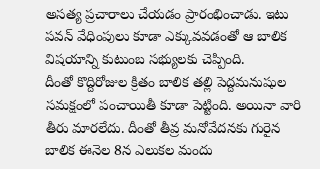అసత్య ప్రచారాలు చేయడం ప్రారంభించాడు. ఇటు పవన్ వేధింపులు కూడా ఎక్కువవడంతో ఆ బాలిక విషయాన్ని కుటుంబ సభ్యులకు చెప్పింది.
దీంతో కొద్దిరోజుల క్రితం బాలిక తల్లి పెద్దమనుషుల సమక్షంలో పంచాయితీ కూడా పెట్టింది. అయినా వారి తీరు మారలేదు. దీంతో తీవ్ర మనోవేదనకు గురైన బాలిక ఈనెల 8న ఎలుకల మందు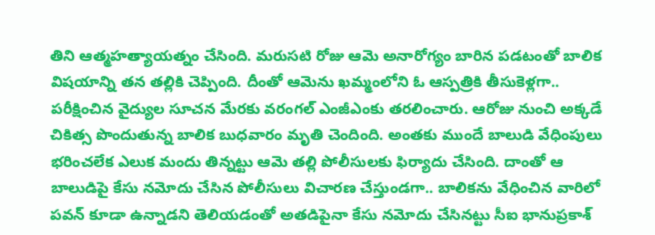తిని ఆత్మహత్యాయత్నం చేసింది. మరుసటి రోజు ఆమె అనారోగ్యం బారిన పడటంతో బాలిక విషయాన్ని తన తల్లికి చెప్పింది. దీంతో ఆమెను ఖమ్మంలోని ఓ ఆస్పత్రికి తీసుకెళ్లగా.. పరీక్షించిన వైద్యుల సూచన మేరకు వరంగల్ ఎంజీఎంకు తరలించారు. ఆరోజు నుంచి అక్కడే చికిత్స పొందుతున్న బాలిక బుధవారం మృతి చెందింది. అంతకు ముందే బాలుడి వేధింపులు భరించలేక ఎలుక మందు తిన్నట్టు ఆమె తల్లి పోలీసులకు ఫిర్యాదు చేసింది. దాంతో ఆ బాలుడిపై కేసు నమోదు చేసిన పోలీసులు విచారణ చేస్తుండగా.. బాలికను వేధించిన వారిలో పవన్ కూడా ఉన్నాడని తెలియడంతో అతడిపైనా కేసు నమోదు చేసినట్టు సీఐ భానుప్రకాశ్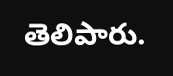తెలిపారు.